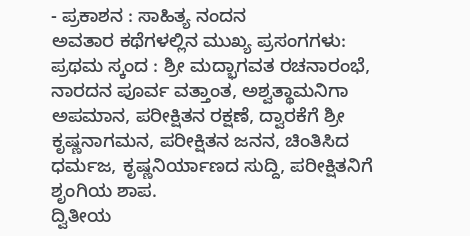- ಪ್ರಕಾಶನ : ಸಾಹಿತ್ಯ ನಂದನ
ಅವತಾರ ಕಥೆಗಳಲ್ಲಿನ ಮುಖ್ಯ ಪ್ರಸಂಗಗಳು:
ಪ್ರಥಮ ಸ್ಕಂದ : ಶ್ರೀ ಮದ್ಭಾಗವತ ರಚನಾರಂಭೆ, ನಾರದನ ಪೂರ್ವ ವತ್ತಾಂತ, ಅಶ್ವತ್ಥಾಮನಿಗಾ ಅಪಮಾನ, ಪರೀಕ್ಷಿತನ ರಕ್ಷಣೆ, ದ್ವಾರಕೆಗೆ ಶ್ರೀ ಕೃಷ್ಣನಾಗಮನ, ಪರೀಕ್ಷಿತನ ಜನನ, ಚಿಂತಿಸಿದ ಧರ್ಮಜ, ಕೃಷ್ಣನಿರ್ಯಾಣದ ಸುದ್ದಿ, ಪರೀಕ್ಷಿತನಿಗೆ ಶೃಂಗಿಯ ಶಾಪ.
ದ್ವಿತೀಯ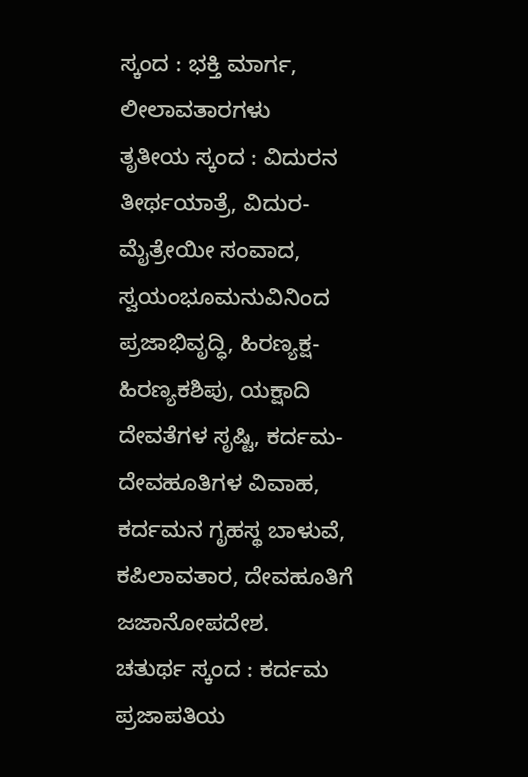ಸ್ಕಂದ : ಭಕ್ತಿ ಮಾರ್ಗ, ಲೀಲಾವತಾರಗಳು
ತೃತೀಯ ಸ್ಕಂದ : ವಿದುರನ ತೀರ್ಥಯಾತ್ರೆ, ವಿದುರ-ಮೈತ್ರೇಯೀ ಸಂವಾದ, ಸ್ವಯಂಭೂಮನುವಿನಿಂದ ಪ್ರಜಾಭಿವೃದ್ಧಿ, ಹಿರಣ್ಯಕ್ಷ-ಹಿರಣ್ಯಕಶಿಪು, ಯಕ್ಷಾದಿ ದೇವತೆಗಳ ಸೃಷ್ಟಿ, ಕರ್ದಮ-ದೇವಹೂತಿಗಳ ವಿವಾಹ, ಕರ್ದಮನ ಗೃಹಸ್ಥ ಬಾಳುವೆ, ಕಪಿಲಾವತಾರ, ದೇವಹೂತಿಗೆ ಜಜಾನೋಪದೇಶ.
ಚತುರ್ಥ ಸ್ಕಂದ : ಕರ್ದಮ ಪ್ರಜಾಪತಿಯ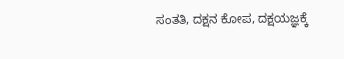ಸಂತತಿ, ದಕ್ಷನ ಕೋಪ, ದಕ್ಷಯಜ್ಞಕ್ಕೆ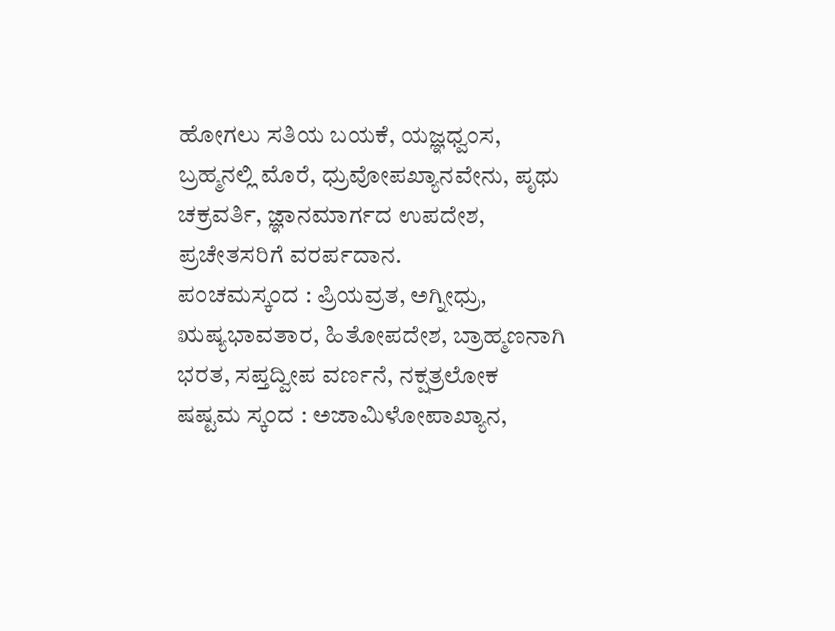ಹೋಗಲು ಸತಿಯ ಬಯಕೆ, ಯಜ್ಞಧ್ವಂಸ, ಬ್ರಹ್ಮನಲ್ಲಿ ಮೊರೆ, ಧ್ರುವೋಪಖ್ಯಾನವೇನು, ಪೃಥು ಚಕ್ರವರ್ತಿ, ಜ್ಞಾನಮಾರ್ಗದ ಉಪದೇಶ, ಪ್ರಚೇತಸರಿಗೆ ವರರ್ಪದಾನ.
ಪಂಚಮಸ್ಕಂದ : ಪ್ರಿಯವ್ರತ, ಅಗ್ನೀಧ್ರು, ಋಷ್ಯಭಾವತಾರ, ಹಿತೋಪದೇಶ, ಬ್ರಾಹ್ಮಣನಾಗಿ ಭರತ, ಸಪ್ತದ್ವೀಪ ವರ್ಣನೆ, ನಕ್ಷತ್ರಲೋಕ
ಷಷ್ಟಮ ಸ್ಕಂದ : ಅಜಾಮಿಳೋಪಾಖ್ಯಾನ,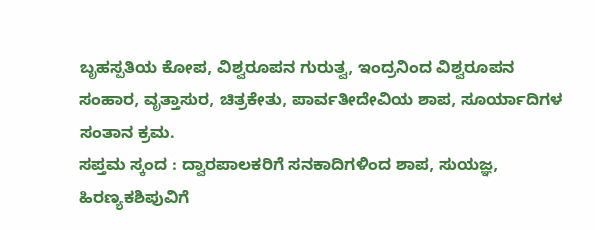ಬೃಹಸ್ಪತಿಯ ಕೋಪ, ವಿಶ್ವರೂಪನ ಗುರುತ್ವ, ಇಂದ್ರನಿಂದ ವಿಶ್ವರೂಪನ ಸಂಹಾರ, ವೃತ್ತಾಸುರ, ಚಿತ್ರಕೇತು, ಪಾರ್ವತೀದೇವಿಯ ಶಾಪ, ಸೂರ್ಯಾದಿಗಳ ಸಂತಾನ ಕ್ರಮ.
ಸಪ್ತಮ ಸ್ಕಂದ : ದ್ವಾರಪಾಲಕರಿಗೆ ಸನಕಾದಿಗಳಿಂದ ಶಾಪ, ಸುಯಜ್ಞ, ಹಿರಣ್ಯಕಶಿಪುವಿಗೆ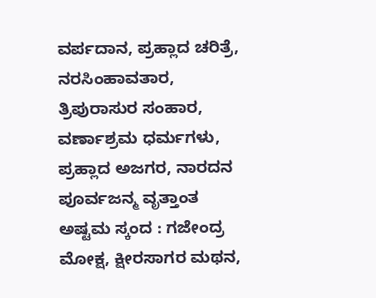ವರ್ಪದಾನ, ಪ್ರಹ್ಲಾದ ಚರಿತ್ರೆ, ನರಸಿಂಹಾವತಾರ, ತ್ರಿಪುರಾಸುರ ಸಂಹಾರ, ವರ್ಣಾಶ್ರಮ ಧರ್ಮಗಳು, ಪ್ರಹ್ಲಾದ ಅಜಗರ, ನಾರದನ ಪೂರ್ವಜನ್ಮ ವೃತ್ತಾಂತ
ಅಷ್ಟಮ ಸ್ಕಂದ : ಗಜೇಂದ್ರ ಮೋಕ್ಷ, ಕ್ಷೀರಸಾಗರ ಮಥನ,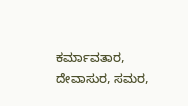ಕರ್ಮಾವತಾರ, ದೇವಾಸುರ, ಸಮರ,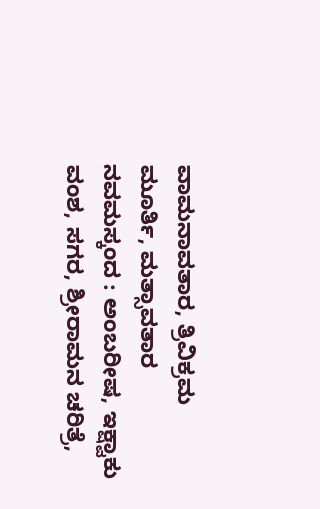ವಾಮನಾವತಾರ, ತ್ರಿವಿಕ್ರಮ ಮೂರ್ತಿ, ಮತ್ಸಾವತಾರ
ನವಮಸ್ಕಂದ : ಅಂಬರೀಷ, ಇಕ್ಷ್ವಾಕು ವಂಶ, ಸಗರ, ಶ್ರೀರಾಮನ ಚರಿತ್ರೆ,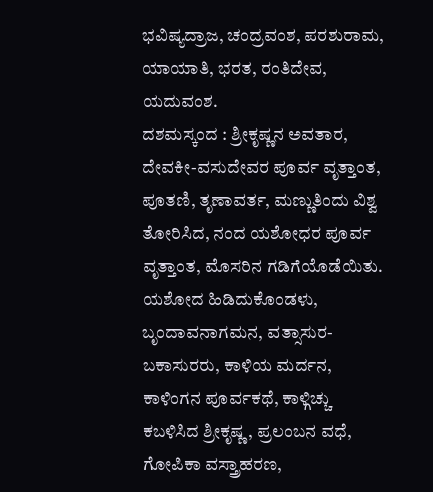ಭವಿಷ್ಯದ್ರಾಜ, ಚಂದ್ರವಂಶ, ಪರಶುರಾಮ, ಯಾಯಾತಿ, ಭರತ, ರಂತಿದೇವ, ಯದುವಂಶ.
ದಶಮಸ್ಕಂದ : ಶ್ರೀಕೃಷ್ಣನ ಅವತಾರ, ದೇವಕೀ-ವಸುದೇವರ ಪೂರ್ವ ವೃತ್ತಾಂತ, ಪೂತಣಿ, ತೃಣಾವರ್ತ, ಮಣ್ಣುತಿಂದು ವಿಶ್ವ ತೋರಿಸಿದ, ನಂದ ಯಶೋಧರ ಪೂರ್ವ ವೃತ್ತಾಂತ, ಮೊಸರಿನ ಗಡಿಗೆಯೊಡೆಯಿತು. ಯಶೋದ ಹಿಡಿದುಕೊಂಡಳು, ಬೃಂದಾವನಾಗಮನ, ವತ್ಸಾಸುರ-ಬಕಾಸುರರು, ಕಾಳಿಯ ಮರ್ದನ, ಕಾಳಿಂಗನ ಪೂರ್ವಕಥೆ, ಕಾಳ್ಗಿಚ್ಚು ಕಬಳಿಸಿದ ಶ್ರೀಕೃಷ್ಣ, ಪ್ರಲಂಬನ ವಧೆ, ಗೋಪಿಕಾ ವಸ್ತ್ರಾಹರಣ,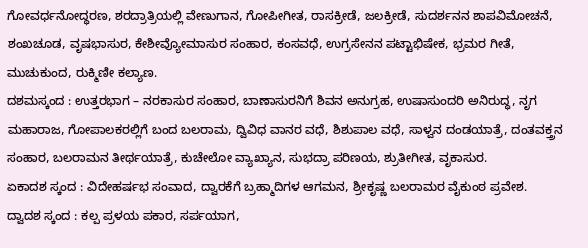ಗೋವರ್ಧನೋದ್ಧರಣ, ಶರದ್ರಾತ್ರಿಯಲ್ಲಿ ವೇಣುಗಾನ, ಗೋಪೀಗೀತ, ರಾಸಕ್ರೀಡೆ, ಜಲಕ್ರೀಡೆ, ಸುದರ್ಶನನ ಶಾಪವಿಮೋಚನೆ, ಶಂಖಚೂಡ, ವೃಷಭಾಸುರ, ಕೇಶೀವ್ಯೋಮಾಸುರ ಸಂಹಾರ, ಕಂಸವಧೆ, ಉಗ್ರಸೇನನ ಪಟ್ಟಾಭಿಷೇಕ, ಭ್ರಮರ ಗೀತೆ, ಮುಚುಕುಂದ, ರುಕ್ಮಿಣೀ ಕಲ್ಯಾಣ.
ದಶಮಸ್ಕಂದ : ಉತ್ತರಭಾಗ – ನರಕಾಸುರ ಸಂಹಾರ, ಬಾಣಾಸುರನಿಗೆ ಶಿವನ ಅನುಗ್ರಹ, ಉಷಾಸುಂದರಿ ಅನಿರುದ್ಧ, ನೃಗ ಮಹಾರಾಜ, ಗೋಪಾಲಕರಲ್ಲಿಗೆ ಬಂದ ಬಲರಾಮ, ದ್ವಿವಿಧ ವಾನರ ವಧೆ, ಶಿಶುಪಾಲ ವಧೆ, ಸಾಳ್ವನ ದಂಡಯಾತ್ರೆ, ದಂತವಕ್ತ್ರನ ಸಂಹಾರ, ಬಲರಾಮನ ತೀರ್ಥಯಾತ್ರೆ, ಕುಚೇಲೋ ವ್ಯಾಖ್ಯಾನ, ಸುಭದ್ರಾ ಪರಿಣಯ, ಶ್ರುತೀಗೀತ, ವೃಕಾಸುರ.
ಏಕಾದಶ ಸ್ಕಂದ : ವಿದೇಹರ್ಷಭ ಸಂವಾದ, ದ್ವಾರಕೆಗೆ ಬ್ರಹ್ಮಾದಿಗಳ ಆಗಮನ, ಶ್ರೀಕೃಷ್ಣ ಬಲರಾಮರ ವೈಕುಂಠ ಪ್ರವೇಶ.
ದ್ವಾದಶ ಸ್ಕಂದ : ಕಲ್ಪ ಪ್ರಳಯ ಪಕಾರ, ಸರ್ಪಯಾಗ,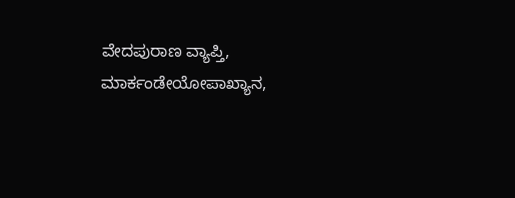ವೇದಪುರಾಣ ವ್ಯಾಪ್ತಿ, ಮಾರ್ಕಂಡೇಯೋಪಾಖ್ಯಾನ,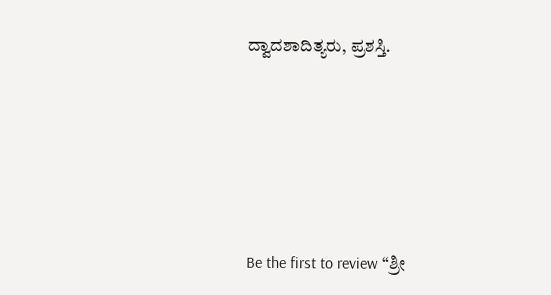ದ್ವಾದಶಾದಿತ್ಯರು, ಪ್ರಶಸ್ತಿ.






Be the first to review “ಶ್ರೀ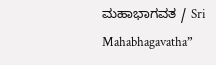ಮಹಾಭಾಗವತ / Sri Mahabhagavatha”